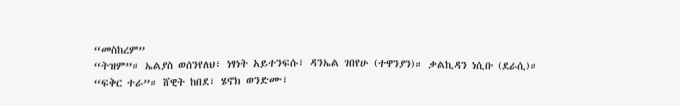“መስከረም”
“ትዝም”። ኤልያስ ወሰንየለህ፣ ነፃነት አይተንፍሱ፣ ዳንኤል ገበየሁ (ተዋንያን)። ቃልኪዳን ነሲቡ (ደራሲ)።
“ፍቅር ተራ”። ሸዊት ከበደ፣ ሄኖክ ወንድሙ፣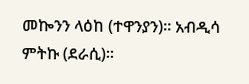መኰንን ላዕከ (ተዋንያን)። አብዲሳ ምትኩ (ደራሲ)።